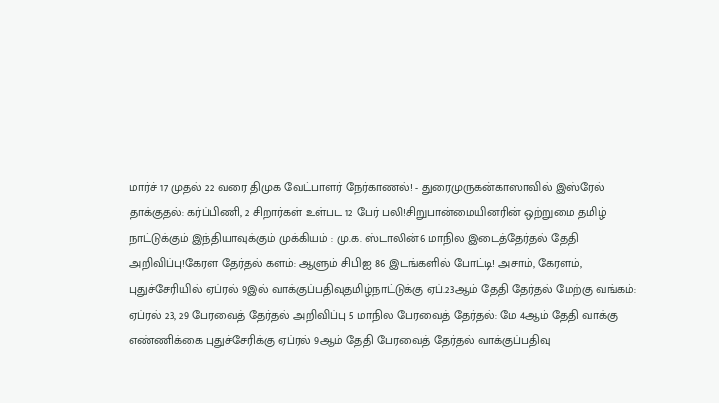மார்ச் 17 முதல் 22 வரை திமுக வேட்பாளர் நேர்காணல்! - துரைமுருகன்காஸாவில் இஸ்ரேல் தாக்குதல்: கர்ப்பிணி, 2 சிறார்கள் உள்பட 12 பேர் பலி!சிறுபான்மையினரின் ஒற்றுமை தமிழ் நாட்டுக்கும் இந்தியாவுக்கும் முக்கியம் : மு.க. ஸ்டாலின்6 மாநில இடைத்தேர்தல் தேதி அறிவிப்பு!கேரள தேர்தல் களம்: ஆளும் சிபிஐ 86 இடங்களில் போட்டி! அசாம், கேரளம், புதுச்சேரியில் ஏப்ரல் 9இல் வாக்குப்பதிவுதமிழ்நாட்டுக்கு ஏப்.23ஆம் தேதி தேர்தல் மேற்கு வங்கம்: ஏப்ரல் 23, 29 பேரவைத் தேர்தல் அறிவிப்பு 5 மாநில பேரவைத் தேர்தல்: மே 4ஆம் தேதி வாக்கு எண்ணிக்கை புதுச்சேரிக்கு ஏப்ரல் 9ஆம் தேதி பேரவைத் தேர்தல் வாக்குப்பதிவு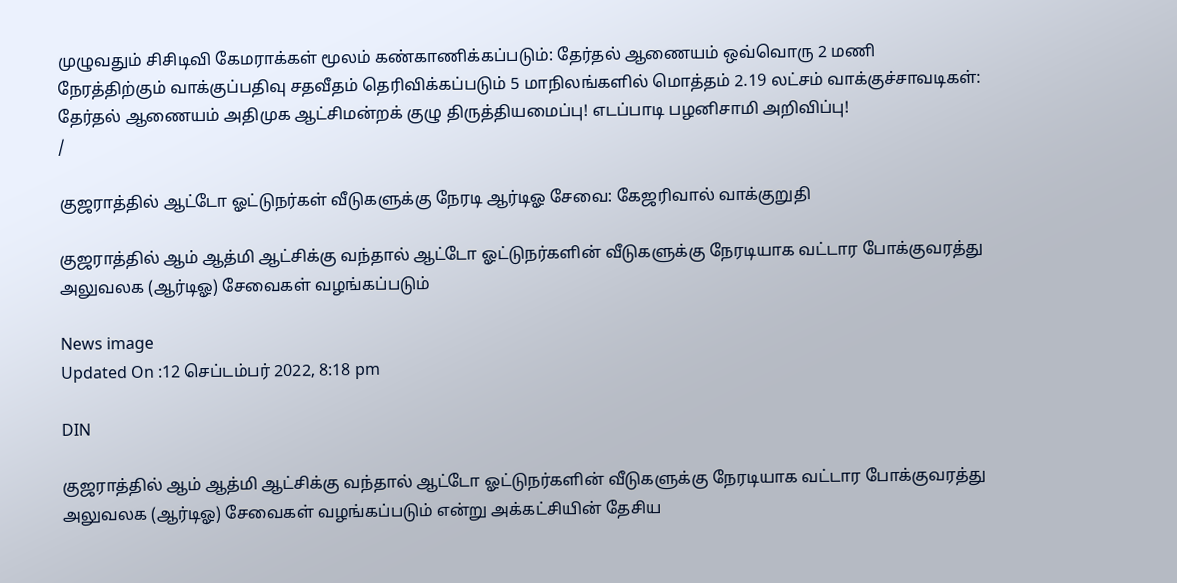முழுவதும் சிசிடிவி கேமராக்கள் மூலம் கண்காணிக்கப்படும்: தேர்தல் ஆணையம் ஒவ்வொரு 2 மணி நேரத்திற்கும் வாக்குப்பதிவு சதவீதம் தெரிவிக்கப்படும் 5 மாநிலங்களில் மொத்தம் 2.19 லட்சம் வாக்குச்சாவடிகள்: தேர்தல் ஆணையம் அதிமுக ஆட்சிமன்றக் குழு திருத்தியமைப்பு! எடப்பாடி பழனிசாமி அறிவிப்பு!
/

குஜராத்தில் ஆட்டோ ஓட்டுநர்கள் வீடுகளுக்கு நேரடி ஆர்டிஓ சேவை: கேஜரிவால் வாக்குறுதி

குஜராத்தில் ஆம் ஆத்மி ஆட்சிக்கு வந்தால் ஆட்டோ ஓட்டுநர்களின் வீடுகளுக்கு நேரடியாக வட்டார போக்குவரத்து அலுவலக (ஆர்டிஓ) சேவைகள் வழங்கப்படும்

News image
Updated On :12 செப்டம்பர் 2022, 8:18 pm

DIN

குஜராத்தில் ஆம் ஆத்மி ஆட்சிக்கு வந்தால் ஆட்டோ ஓட்டுநர்களின் வீடுகளுக்கு நேரடியாக வட்டார போக்குவரத்து அலுவலக (ஆர்டிஓ) சேவைகள் வழங்கப்படும் என்று அக்கட்சியின் தேசிய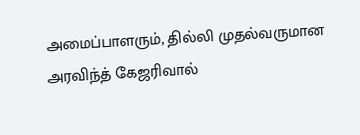அமைப்பாளரும், தில்லி முதல்வருமான அரவிந்த் கேஜரிவால்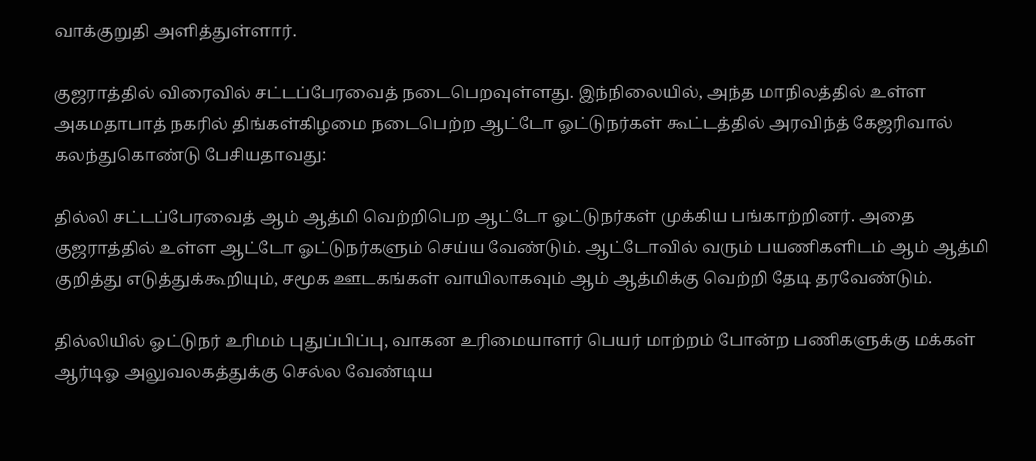வாக்குறுதி அளித்துள்ளார்.

குஜராத்தில் விரைவில் சட்டப்பேரவைத் நடைபெறவுள்ளது. இந்நிலையில், அந்த மாநிலத்தில் உள்ள அகமதாபாத் நகரில் திங்கள்கிழமை நடைபெற்ற ஆட்டோ ஓட்டுநர்கள் கூட்டத்தில் அரவிந்த் கேஜரிவால் கலந்துகொண்டு பேசியதாவது:

தில்லி சட்டப்பேரவைத் ஆம் ஆத்மி வெற்றிபெற ஆட்டோ ஓட்டுநர்கள் முக்கிய பங்காற்றினர். அதை குஜராத்தில் உள்ள ஆட்டோ ஓட்டுநர்களும் செய்ய வேண்டும். ஆட்டோவில் வரும் பயணிகளிடம் ஆம் ஆத்மி குறித்து எடுத்துக்கூறியும், சமூக ஊடகங்கள் வாயிலாகவும் ஆம் ஆத்மிக்கு வெற்றி தேடி தரவேண்டும்.

தில்லியில் ஓட்டுநர் உரிமம் புதுப்பிப்பு, வாகன உரிமையாளர் பெயர் மாற்றம் போன்ற பணிகளுக்கு மக்கள் ஆர்டிஓ அலுவலகத்துக்கு செல்ல வேண்டிய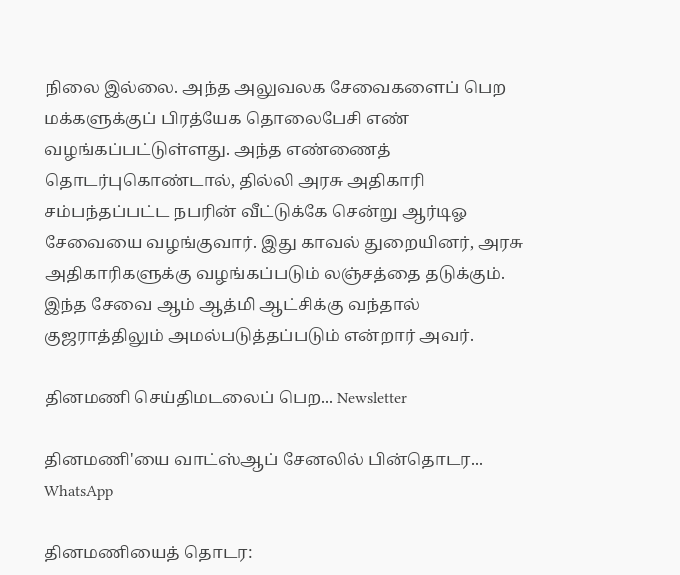நிலை இல்லை. அந்த அலுவலக சேவைகளைப் பெற மக்களுக்குப் பிரத்யேக தொலைபேசி எண் வழங்கப்பட்டுள்ளது. அந்த எண்ணைத் தொடர்புகொண்டால், தில்லி அரசு அதிகாரி சம்பந்தப்பட்ட நபரின் வீட்டுக்கே சென்று ஆர்டிஓ சேவையை வழங்குவார். இது காவல் துறையினர், அரசு அதிகாரிகளுக்கு வழங்கப்படும் லஞ்சத்தை தடுக்கும். இந்த சேவை ஆம் ஆத்மி ஆட்சிக்கு வந்தால் குஜராத்திலும் அமல்படுத்தப்படும் என்றார் அவர்.

தினமணி செய்திமடலைப் பெற... Newsletter

தினமணி'யை வாட்ஸ்ஆப் சேனலில் பின்தொடர... WhatsApp

தினமணியைத் தொடர: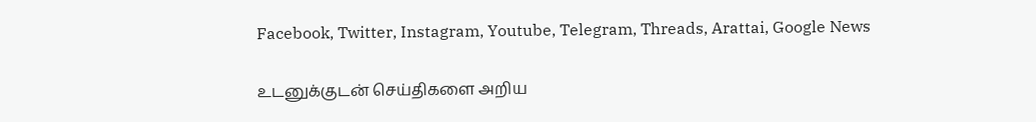Facebook, Twitter, Instagram, Youtube, Telegram, Threads, Arattai, Google News

உடனுக்குடன் செய்திகளை அறிய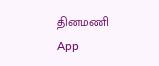தினமணி App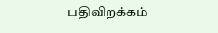பதிவிறக்கம்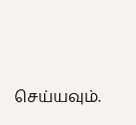செய்யவும்.